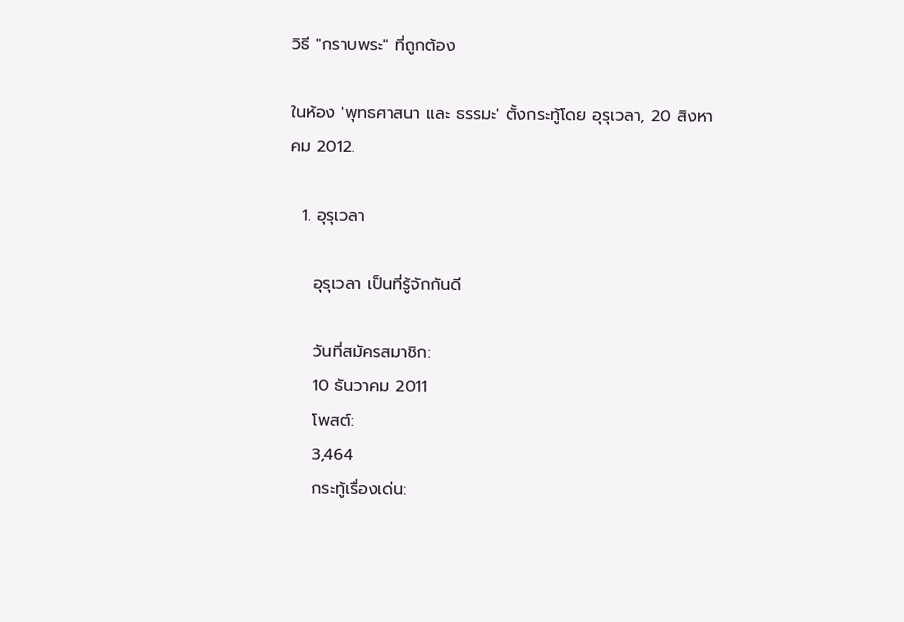วิธี "กราบพระ" ที่ถูกต้อง

ในห้อง 'พุทธศาสนา และ ธรรมะ' ตั้งกระทู้โดย อุรุเวลา, 20 สิงหาคม 2012.

  1. อุรุเวลา

    อุรุเวลา เป็นที่รู้จักกันดี

    วันที่สมัครสมาชิก:
    10 ธันวาคม 2011
    โพสต์:
    3,464
    กระทู้เรื่องเด่น: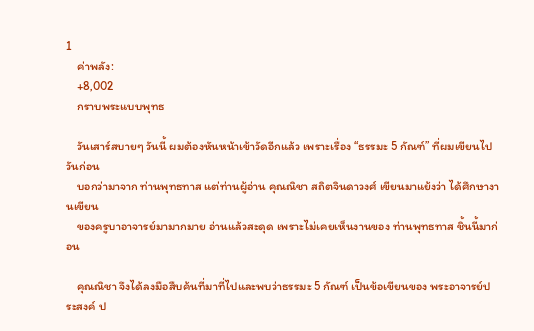1
    ค่าพลัง:
    +8,002
    กราบพระแบบพุทธ

    วันเสาร์สบายๆ วันนี้ ผมต้องหันหน้าเข้าวัดอีกแล้ว เพราะเรื่อง “ธรรมะ 5 กัณฑ์” ที่ผมเขียนไปวันก่อน
    บอกว่ามาจาก ท่านพุทธทาส แต่ท่านผู้อ่าน คุณณิชา สถิตจินดาวงศ์ เขียนมาแย้งว่า ได้ศึกษางานเขียน
    ของครูบาอาจารย์มามากมาย อ่านแล้วสะดุด เพราะไม่เคยเห็นงานของ ท่านพุทธทาส ชิ้นนี้มาก่อน

    คุณณิชา จึงได้ลงมือสืบค้นที่มาที่ไปและพบว่าธรรมะ 5 กัณฑ์ เป็นข้อเขียนของ พระอาจารย์ประสงค์ ป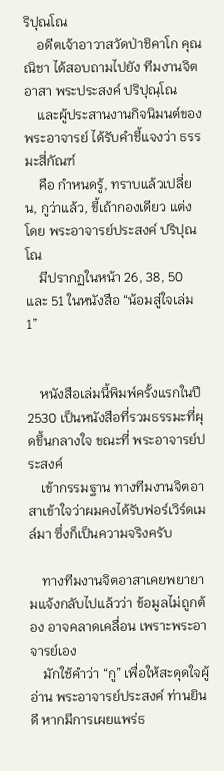ริปุณโณ
    อดีตเจ้าอาวาสวัดป่าชิคาโก คุณณิชา ได้สอบถามไปยัง ทีมงานจิตอาสา พระประสงค์ ปริปุณฺโณ
    และผู้ประสานงานกิจนิมนต์ของพระอาจารย์ ได้รับคำชี้แจงว่า ธรรมะสี่กัณฑ์
    คือ กำหนดรู้, ทราบแล้วเปลี่ยน, กูว่าแล้ว, ขี้เถ้ากองเดียว แต่งโดย พระอาจารย์ประสงค์ ปริปุณโณ
    มีปรากฏในหน้า 26, 38, 50 และ 51 ในหนังสือ “น้อมสู่ใจเล่ม 1”


    หนังสือเล่มนี้พิมพ์ครั้งแรกในปี 2530 เป็นหนังสือที่รวมธรรมะที่ผุดขึ้นกลางใจ ขณะที่ พระอาจารย์ประสงค์
    เข้ากรรมฐาน ทางทีมงานจิตอาสาเข้าใจว่าผมคงได้รับฟอร์เวิร์ดเมล์มา ซึ่งก็เป็นความจริงครับ

    ทางทีมงานจิตอาสาเคยพยายามแจ้งกลับไปแล้วว่า ข้อมูลไม่ถูกต้อง อาจคลาดเคลื่อน เพราะพระอาจารย์เอง
    มักใช้คำว่า “กู” เพื่อให้สะดุดใจผู้อ่าน พระอาจารย์ประสงค์ ท่านยินดี หากมีการเผยแพร่ธ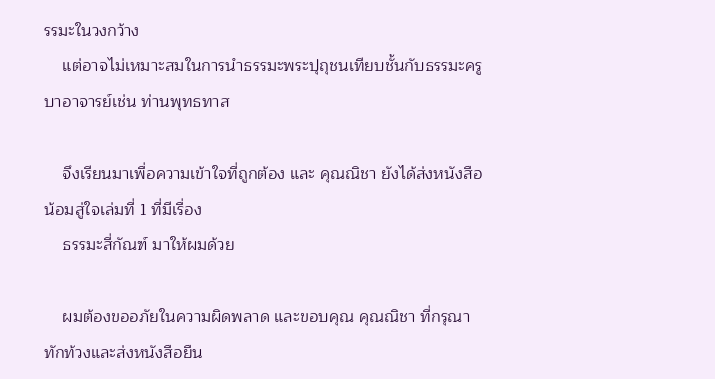รรมะในวงกว้าง
    แต่อาจไม่เหมาะสมในการนำธรรมะพระปุถุชนเทียบชั้นกับธรรมะครูบาอาจารย์เช่น ท่านพุทธทาส

    จึงเรียนมาเพื่อความเข้าใจที่ถูกต้อง และ คุณณิชา ยังได้ส่งหนังสือ น้อมสู่ใจเล่มที่ 1 ที่มีเรื่อง
    ธรรมะสี่กัณฑ์ มาให้ผมด้วย

    ผมต้องขออภัยในความผิดพลาด และขอบคุณ คุณณิชา ที่กรุณาทักท้วงและส่งหนังสือยืน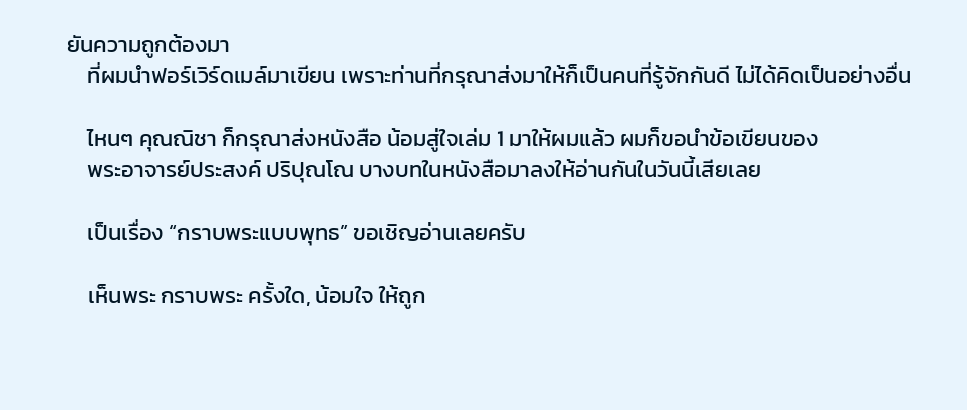ยันความถูกต้องมา
    ที่ผมนำฟอร์เวิร์ดเมล์มาเขียน เพราะท่านที่กรุณาส่งมาให้ก็เป็นคนที่รู้จักกันดี ไม่ได้คิดเป็นอย่างอื่น

    ไหนๆ คุณณิชา ก็กรุณาส่งหนังสือ น้อมสู่ใจเล่ม 1 มาให้ผมแล้ว ผมก็ขอนำข้อเขียนของ
    พระอาจารย์ประสงค์ ปริปุณโณ บางบทในหนังสือมาลงให้อ่านกันในวันนี้เสียเลย

    เป็นเรื่อง “กราบพระแบบพุทธ” ขอเชิญอ่านเลยครับ

    เห็นพระ กราบพระ ครั้งใด, น้อมใจ ให้ถูก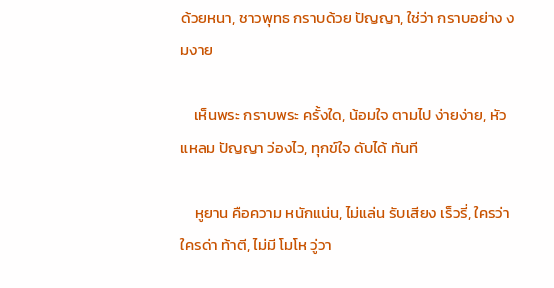ด้วยหนา, ชาวพุทธ กราบด้วย ปัญญา, ใช่ว่า กราบอย่าง งมงาย

    เห็นพระ กราบพระ ครั้งใด, น้อมใจ ตามไป ง่ายง่าย, หัวแหลม ปัญญา ว่องไว, ทุกข์ใจ ดับได้ ทันที

    หูยาน คือความ หนักแน่น, ไม่แล่น รับเสียง เร็วรี่, ใครว่า ใครด่า ท้าตี, ไม่มี โมโห วู่วา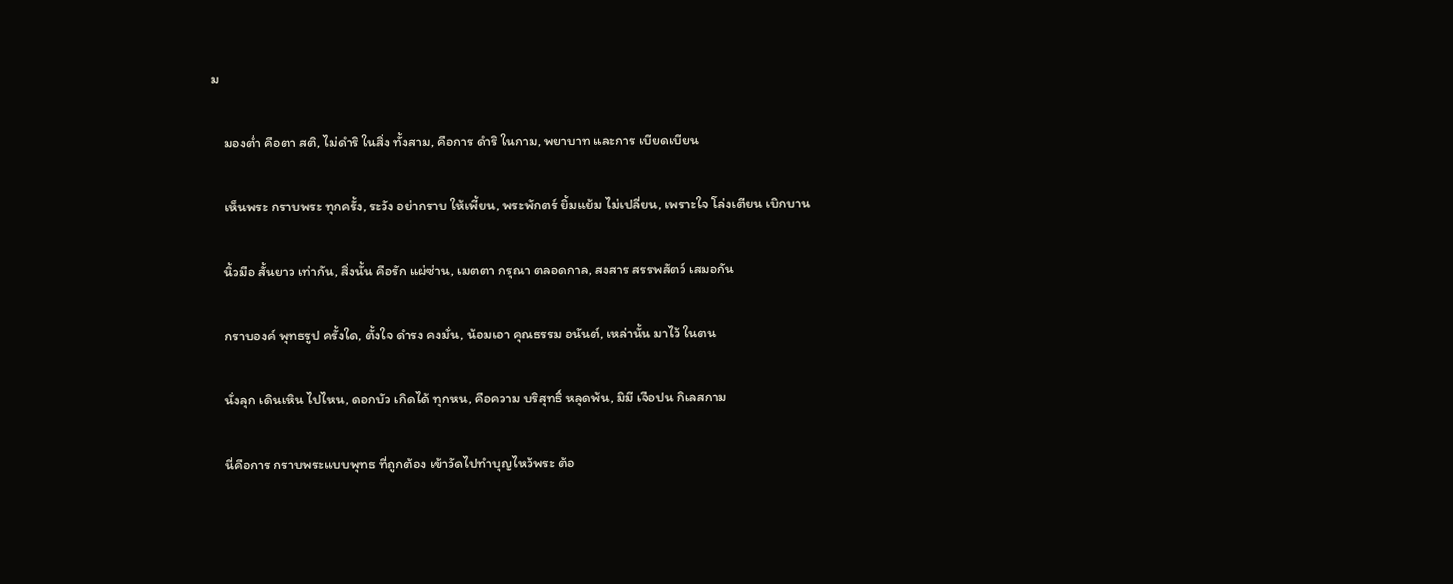ม

    มองต่ำ คือตา สติ, ไม่ดำริ ในสิ่ง ทั้งสาม, คือการ ดำริ ในกาม, พยาบาท และการ เบียดเบียน

    เห็นพระ กราบพระ ทุกครั้ง, ระวัง อย่ากราบ ให้เพี้ยน, พระพักตร์ ยิ้มแย้ม ไม่เปลี่ยน, เพราะใจ โล่งเตียน เบิกบาน

    นิ้วมือ สั้นยาว เท่ากัน, สิ่งนั้น คือรัก แผ่ซ่าน, เมตตา กรุณา ตลอดกาล, สงสาร สรรพสัตว์ เสมอกัน

    กราบองค์ พุทธรูป ครั้งใด, ตั้งใจ ดำรง คงมั่น, น้อมเอา คุณธรรม อนันต์, เหล่านั้น มาไว้ ในตน

    นั่งลุก เดินเหิน ไปไหน, ดอกบัว เกิดได้ ทุกหน, คือความ บริสุทธิ์ หลุดพ้น, มิมี เจือปน กิเลสกาม

    นี่คือการ กราบพระแบบพุทธ ที่ถูกต้อง เข้าวัดไปทำบุญไหว้พระ ต้อ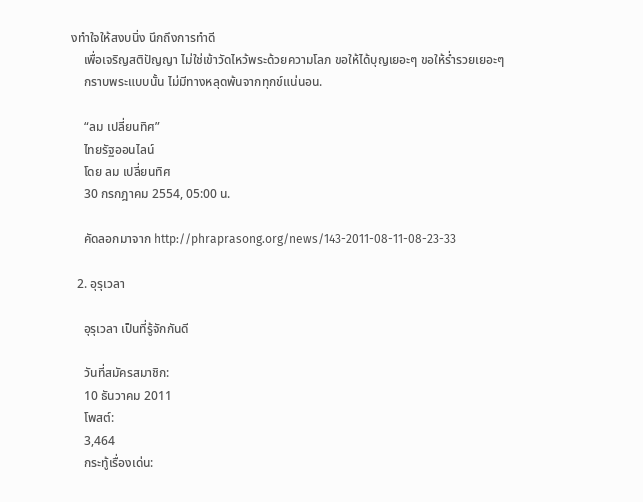งทำใจให้สงบนิ่ง นึกถึงการทำดี
    เพื่อเจริญสติปัญญา ไม่ใช่เข้าวัดไหว้พระด้วยความโลภ ขอให้ได้บุญเยอะๆ ขอให้ร่ำรวยเยอะๆ
    กราบพระแบบนั้น ไม่มีทางหลุดพ้นจากทุกข์แน่นอน.

    “ลม เปลี่ยนทิศ”
    ไทยรัฐออนไลน์
    โดย ลม เปลี่ยนทิศ
    30 กรกฎาคม 2554, 05:00 น.

    คัดลอกมาจาก http://phraprasong.org/news/143-2011-08-11-08-23-33

  2. อุรุเวลา

    อุรุเวลา เป็นที่รู้จักกันดี

    วันที่สมัครสมาชิก:
    10 ธันวาคม 2011
    โพสต์:
    3,464
    กระทู้เรื่องเด่น: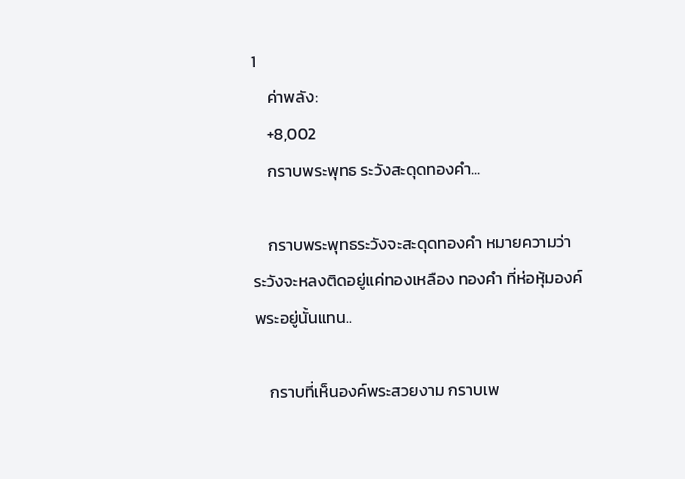1
    ค่าพลัง:
    +8,002
    กราบพระพุทธ ระวังสะดุดทองคำ...

    กราบพระพุทธระวังจะสะดุดทองคำ หมายความว่า ระวังจะหลงติดอยู่แค่ทองเหลือง ทองคำ ที่ห่อหุ้มองค์พระอยู่นั้นแทน..

    กราบที่เห็นองค์พระสวยงาม กราบเพ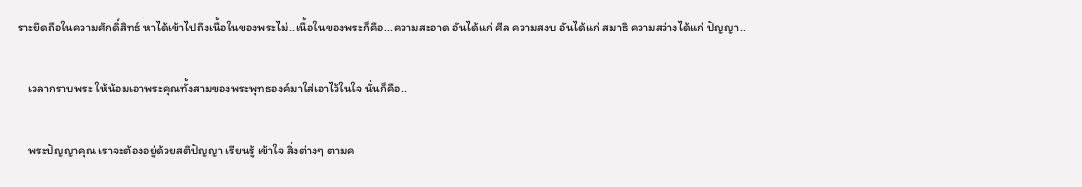ราะยึดถือในความศักดิ์สิทธ์ หาได้เข้าไปถึงเนื้อในของพระไม่..เนื้อในของพระก็คือ...ความสะอาด อันได้แก่ ศีล ความสงบ อันได้แก่ สมาธิ ความสว่างได้แก่ ปัญญา..

    เวลากราบพระ ให้น้อมเอาพระคุณทั้งสามของพระพุทธองค์มาใส่เอาไว้ในใจ นั่นก็คือ..

    พระปัญญาคุณ เราจะต้องอยู่ด้วยสติปัญญา เรียนรู้ เข้าใจ สิ่งต่างๆ ตามค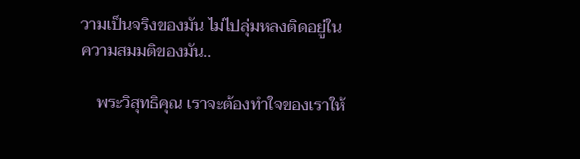วามเป็นจริงของมัน ไม่ไปลุ่มหลงติดอยู่ในความสมมติของมัน..

    พระวิสุทธิคุณ เราจะต้องทำใจของเราให้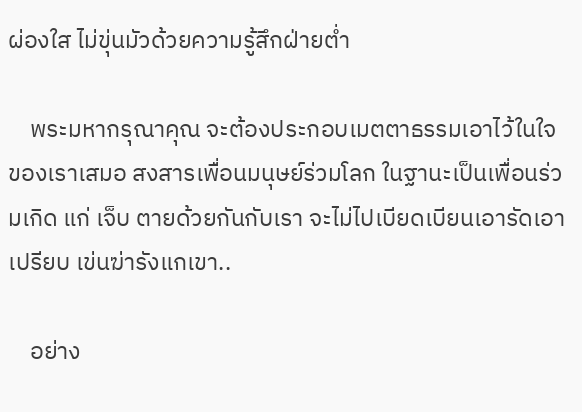ผ่องใส ไม่ขุ่นมัวด้วยความรู้สึกฝ่ายต่ำ

    พระมหากรุณาคุณ จะต้องประกอบเมตตาธรรมเอาไว้ในใจของเราเสมอ สงสารเพื่อนมนุษย์ร่วมโลก ในฐานะเป็นเพื่อนร่วมเกิด แก่ เจ็บ ตายด้วยกันกับเรา จะไม่ไปเบียดเบียนเอารัดเอาเปรียบ เข่นฆ่ารังแกเขา..

    อย่าง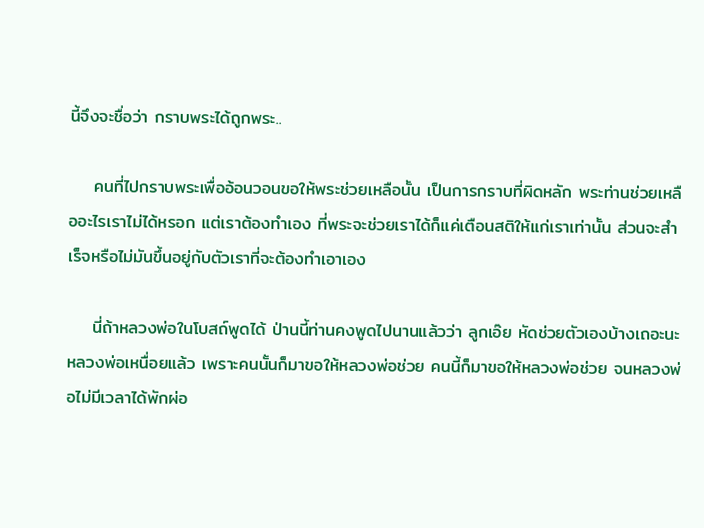นี้จึงจะชื่อว่า กราบพระได้ถูกพระ..

    คนที่ไปกราบพระเพื่ออ้อนวอนขอให้พระช่วยเหลือนั้น เป็นการกราบที่ผิดหลัก พระท่านช่วยเหลืออะไรเราไม่ได้หรอก แต่เราต้องทำเอง ที่พระจะช่วยเราได้ก็แค่เตือนสติให้แก่เราเท่านั้น ส่วนจะสำเร็จหรือไม่มันขึ้นอยู่กับตัวเราที่จะต้องทำเอาเอง

    นี่ถ้าหลวงพ่อในโบสถ์พูดได้ ป่านนี้ท่านคงพูดไปนานแล้วว่า ลูกเอ๊ย หัดช่วยตัวเองบ้างเถอะนะ หลวงพ่อเหนื่อยแล้ว เพราะคนนั้นก็มาขอให้หลวงพ่อช่วย คนนี้ก็มาขอให้หลวงพ่อช่วย จนหลวงพ่อไม่มีเวลาได้พักผ่อ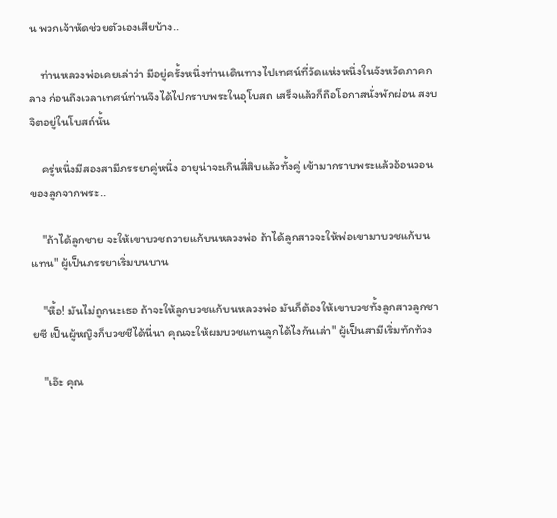น พวกเจ้าหัดช่วยตัวเองเสียบ้าง..

    ท่านหลวงพ่อเคยเล่าว่า มีอยู่ครั้งหนึ่งท่านเดินทางไปเทศน์ที่วัดแห่งหนึ่งในจังหวัดภาคกลาง ก่อนถึงเวลาเทศน์ท่านจึงได้ไปกราบพระในอุโบสถ เสร็จแล้วก็ถือโอกาสนั่งพักผ่อน สงบจิตอยู่ในโบสถ์นั้น

    ครู่หนึ่งมีสองสามีภรรยาคู่หนึ่ง อายุน่าจะเกินสี่สิบแล้วทั้งคู่ เข้ามากราบพระแล้วอ้อนวอนของลูกจากพระ..

    "ถ้าได้ลูกชาย จะให้เขาบวชถวายแก้บนหลวงพ่อ ถ้าได้ลูกสาวจะให้พ่อเขามาบวชแก้บนแทน" ผู้เป็นภรรยาเริ่มบนบาน

    "หื้อ! มันไม่ถูกนะเธอ ถ้าจะให้ลูกบวชแก้บนหลวงพ่อ มันก็ต้องให้เขาบวชทั้งลูกสาวลูกชายซี เป็นผู้หญิงก็บวชชีได้นี่นา คุณจะให้ผมบวชแทนลูกได้ไงกันเล่า" ผู้เป็นสามีเริ่มทักท้วง

    "เอ๊ะ คุณ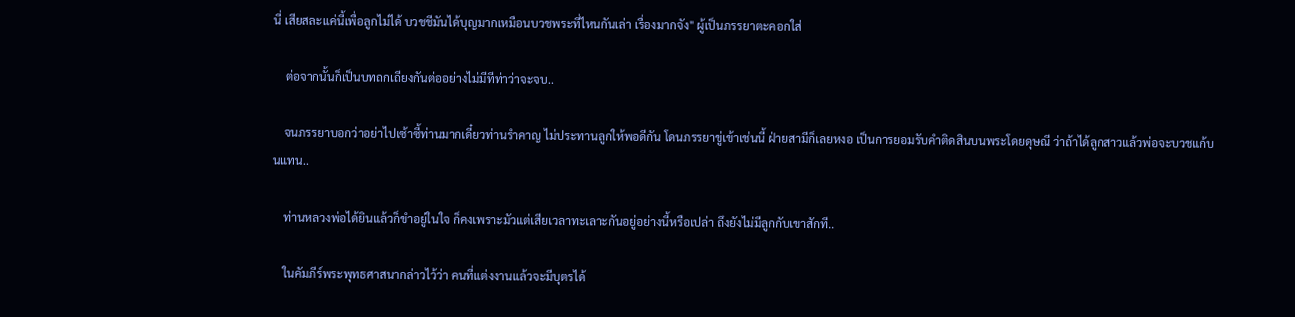นี่ เสียสละแค่นี้เพื่อลูกไม่ได้ บวชชีมันได้บุญมากเหมือนบวชพระที่ไหนกันเล่า เรื่องมากจัง" ผู้เป็นภรรยาตะคอกใส่

    ต่อจากนั้นก็เป็นบทถกเถียงกันต่ออย่างไม่มีทีท่าว่าจะจบ..

    จนภรรยาบอกว่าอย่าไปเซ้าซี้ท่านมากเดี๋ยวท่านรำคาญ ไม่ประทานลูกให้พอดีกัน โดนภรรยาขู่เข้าเช่นนี้ ฝ่ายสามีก็เลยหงอ เป็นการยอมรับคำติดสินบนพระโดยดุษณี ว่าถ้าได้ลูกสาวแล้วพ่อจะบวชแก้บนแทน..

    ท่านหลวงพ่อได้ยินแล้วก็ขำอยู่ในใจ ก็คงเพราะมัวแต่เสียเวลาทะเลาะกันอยู่อย่างนี้หรือเปล่า ถึงยังไม่มีลูกกับเขาสักที..

    ในคัมภีร์พระพุทธศาสนากล่าวไว้ว่า คนที่แต่งงานแล้วจะมีบุตรได้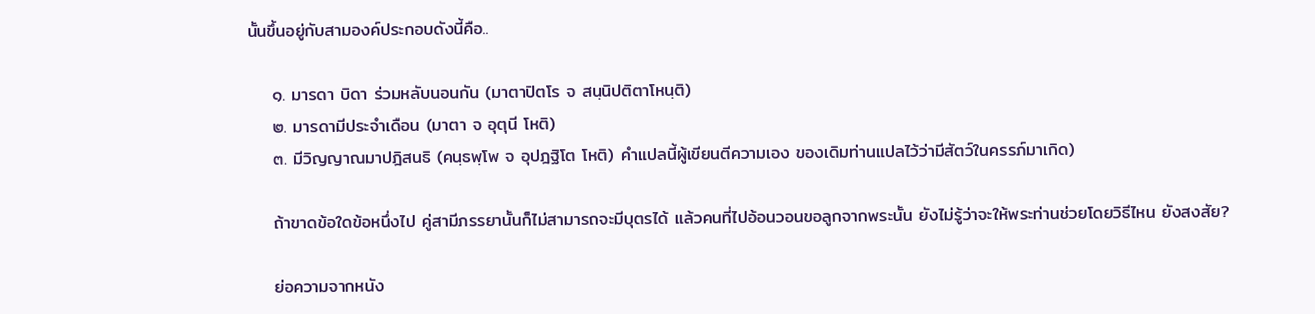นั้นขึ้นอยู่กับสามองค์ประกอบดังนี้คือ..

    ๑. มารดา บิดา ร่วมหลับนอนกัน (มาตาปิตโร จ สนฺนิปติตาโหนฺติ)
    ๒. มารดามีประจำเดือน (มาตา จ อุตุนี โหติ)
    ๓. มีวิญญาณมาปฎิสนธิ (คนฺธพฺโพ จ อุปฎฐิโต โหติ) คำแปลนี้ผู้เขียนตีความเอง ของเดิมท่านแปลไว้ว่ามีสัตว์ในครรภ์มาเกิด)

    ถ้าขาดข้อใดข้อหนึ่งไป คู่สามีภรรยานั้นก็ไม่สามารถจะมีบุตรได้ แล้วคนที่ไปอ้อนวอนขอลูกจากพระนั้น ยังไม่รู้ว่าจะให้พระท่านช่วยโดยวิธีไหน ยังสงสัย?

    ย่อความจากหนัง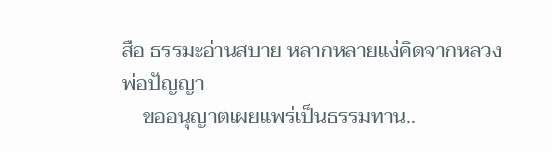สือ ธรรมะอ่านสบาย หลากหลายแง่คิดจากหลวงพ่อปัญญา
    ขออนุญาตเผยแพร่เป็นธรรมทาน..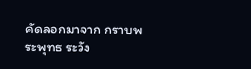คัดลอกมาจาก กราบพระพุทธ ระวัง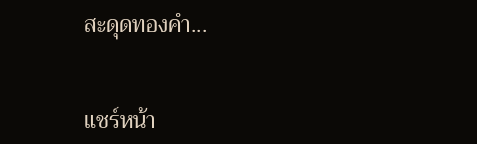สะดุดทองคำ...


แชร์หน้า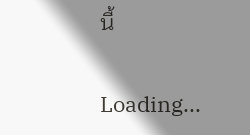นี้

Loading...